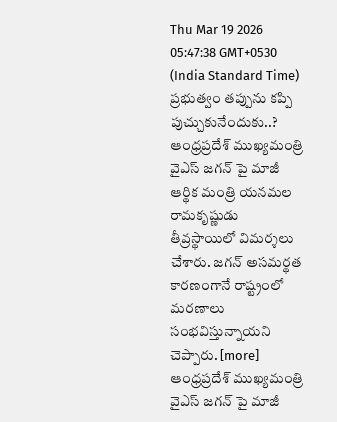Thu Mar 19 2026 05:47:38 GMT+0530 (India Standard Time)
ప్రభుత్వం తప్పును కప్పి పుచ్చుకునేందుకు..?
ఆంధ్రప్రదేశ్ ముఖ్యమంత్రి వైఎస్ జగన్ పై మాజీ ఆర్థిక మంత్రి యనమల రామకృష్ణుడు తీవ్రస్థాయిలో విమర్శలు చేశారు. జగన్ అసమర్థత కారణంగానే రాష్ట్రంలో మరణాలు సంభవిస్తున్నాయని చెప్పారు. [more]
ఆంధ్రప్రదేశ్ ముఖ్యమంత్రి వైఎస్ జగన్ పై మాజీ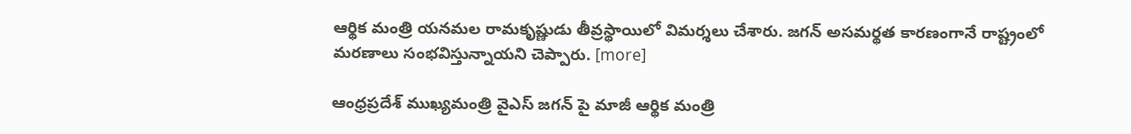ఆర్థిక మంత్రి యనమల రామకృష్ణుడు తీవ్రస్థాయిలో విమర్శలు చేశారు. జగన్ అసమర్థత కారణంగానే రాష్ట్రంలో మరణాలు సంభవిస్తున్నాయని చెప్పారు. [more]

ఆంధ్రప్రదేశ్ ముఖ్యమంత్రి వైఎస్ జగన్ పై మాజీ ఆర్థిక మంత్రి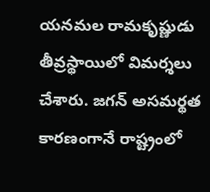యనమల రామకృష్ణుడు తీవ్రస్థాయిలో విమర్శలు చేశారు. జగన్ అసమర్థత కారణంగానే రాష్ట్రంలో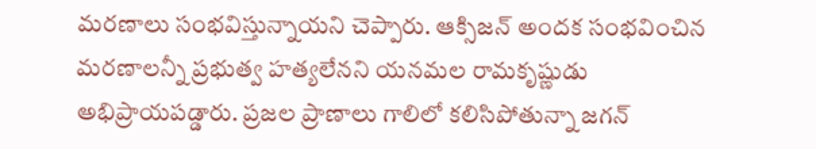మరణాలు సంభవిస్తున్నాయని చెప్పారు. ఆక్సిజన్ అందక సంభవించిన మరణాలన్నీ ప్రభుత్వ హత్యలేనని యనమల రామకృష్ణుడు అభిప్రాయపడ్డారు. ప్రజల ప్రాణాలు గాలిలో కలిసిపోతున్నా జగన్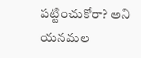పట్టించుకోరా? అని యనమల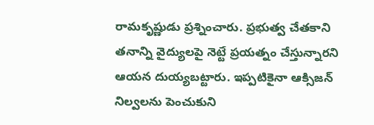రామకృష్ణుడు ప్రశ్నించారు. ప్రభుత్వ చేతకాని తనాన్ని వైద్యులపై నెట్టే ప్రయత్నం చేస్తున్నారని ఆయన దుయ్యబట్టారు. ఇప్పటికైనా ఆక్సిజన్ నిల్వలను పెంచుకుని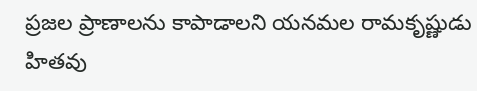ప్రజల ప్రాణాలను కాపాడాలని యనమల రామకృష్ణుడు హితవు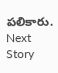పలికారు.
Next Story